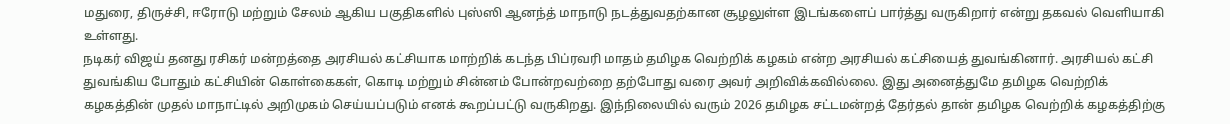மதுரை, திருச்சி, ஈரோடு மற்றும் சேலம் ஆகிய பகுதிகளில் புஸ்ஸி ஆனந்த் மாநாடு நடத்துவதற்கான சூழலுள்ள இடங்களைப் பார்த்து வருகிறார் என்று தகவல் வெளியாகி உள்ளது.
நடிகர் விஜய் தனது ரசிகர் மன்றத்தை அரசியல் கட்சியாக மாற்றிக் கடந்த பிப்ரவரி மாதம் தமிழக வெற்றிக் கழகம் என்ற அரசியல் கட்சியைத் துவங்கினார். அரசியல் கட்சி துவங்கிய போதும் கட்சியின் கொள்கைகள், கொடி மற்றும் சின்னம் போன்றவற்றை தற்போது வரை அவர் அறிவிக்கவில்லை. இது அனைத்துமே தமிழக வெற்றிக் கழகத்தின் முதல் மாநாட்டில் அறிமுகம் செய்யப்படும் எனக் கூறப்பட்டு வருகிறது. இந்நிலையில் வரும் 2026 தமிழக சட்டமன்றத் தேர்தல் தான் தமிழக வெற்றிக் கழகத்திற்கு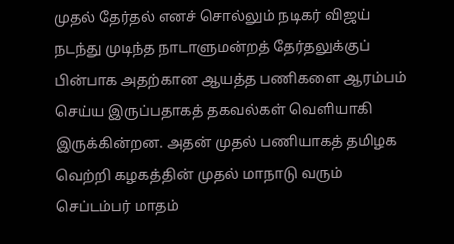முதல் தேர்தல் எனச் சொல்லும் நடிகர் விஜய் நடந்து முடிந்த நாடாளுமன்றத் தேர்தலுக்குப் பின்பாக அதற்கான ஆயத்த பணிகளை ஆரம்பம் செய்ய இருப்பதாகத் தகவல்கள் வெளியாகி இருக்கின்றன. அதன் முதல் பணியாகத் தமிழக வெற்றி கழகத்தின் முதல் மாநாடு வரும் செப்டம்பர் மாதம்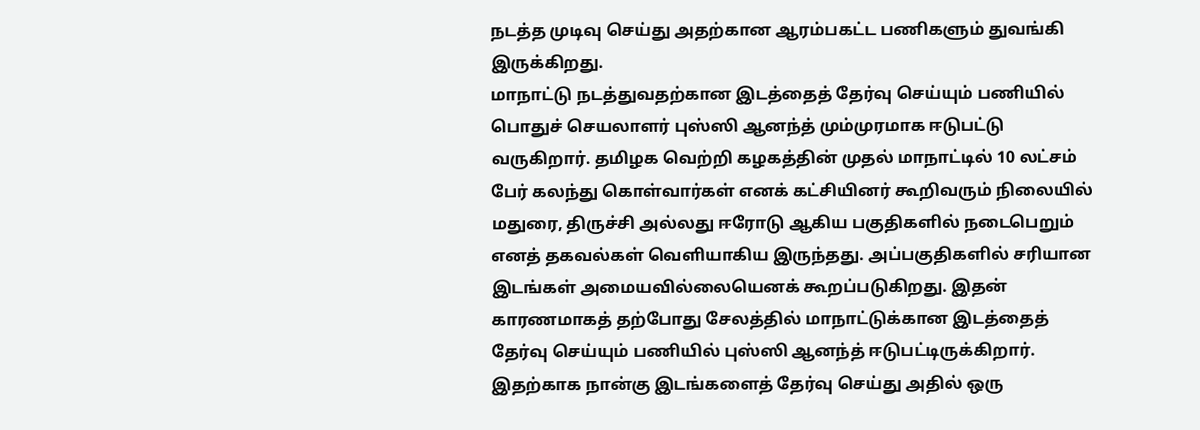நடத்த முடிவு செய்து அதற்கான ஆரம்பகட்ட பணிகளும் துவங்கி இருக்கிறது.
மாநாட்டு நடத்துவதற்கான இடத்தைத் தேர்வு செய்யும் பணியில் பொதுச் செயலாளர் புஸ்ஸி ஆனந்த் மும்முரமாக ஈடுபட்டு வருகிறார். தமிழக வெற்றி கழகத்தின் முதல் மாநாட்டில் 10 லட்சம் பேர் கலந்து கொள்வார்கள் எனக் கட்சியினர் கூறிவரும் நிலையில் மதுரை, திருச்சி அல்லது ஈரோடு ஆகிய பகுதிகளில் நடைபெறும் எனத் தகவல்கள் வெளியாகிய இருந்தது. அப்பகுதிகளில் சரியான இடங்கள் அமையவில்லையெனக் கூறப்படுகிறது. இதன் காரணமாகத் தற்போது சேலத்தில் மாநாட்டுக்கான இடத்தைத் தேர்வு செய்யும் பணியில் புஸ்ஸி ஆனந்த் ஈடுபட்டிருக்கிறார். இதற்காக நான்கு இடங்களைத் தேர்வு செய்து அதில் ஒரு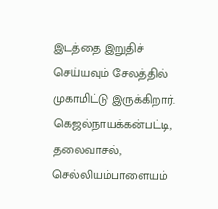இடத்தை இறுதிச் செய்யவும் சேலத்தில் முகாமிட்டு இருக்கிறார். கெஜல்நாயக்கன்பட்டி, தலைவாசல், செல்லியம்பாளையம்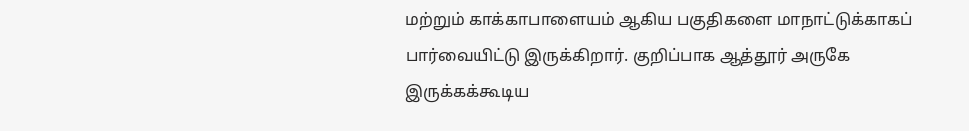மற்றும் காக்காபாளையம் ஆகிய பகுதிகளை மாநாட்டுக்காகப் பார்வையிட்டு இருக்கிறார். குறிப்பாக ஆத்தூர் அருகே இருக்கக்கூடிய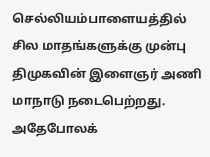செல்லியம்பாளையத்தில் சில மாதங்களுக்கு முன்பு திமுகவின் இளைஞர் அணி மாநாடு நடைபெற்றது.
அதேபோலக்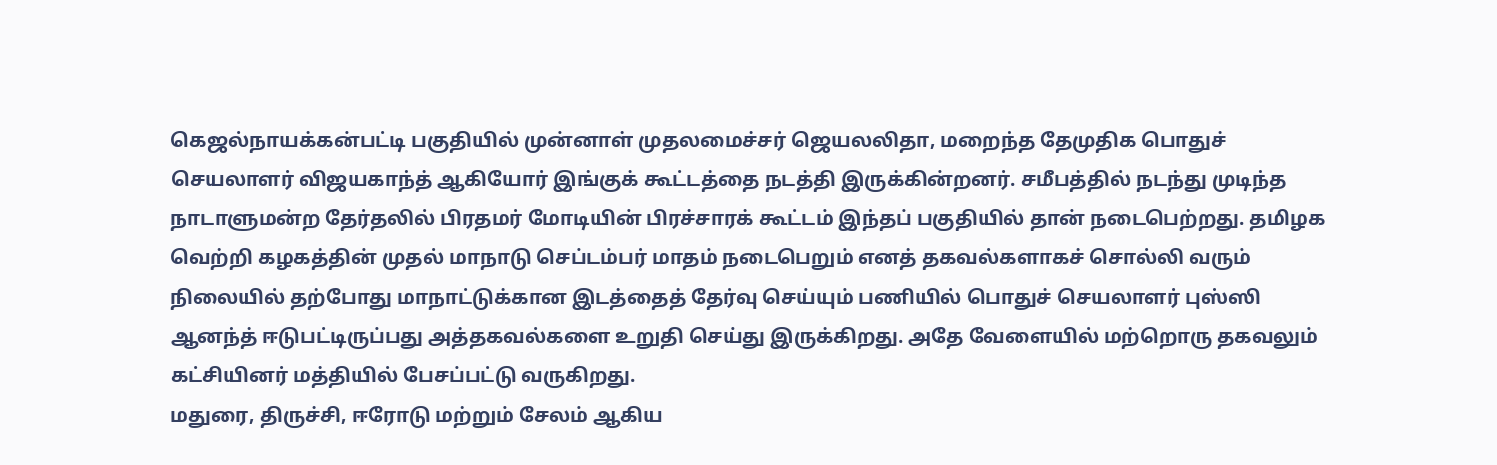கெஜல்நாயக்கன்பட்டி பகுதியில் முன்னாள் முதலமைச்சர் ஜெயலலிதா, மறைந்த தேமுதிக பொதுச் செயலாளர் விஜயகாந்த் ஆகியோர் இங்குக் கூட்டத்தை நடத்தி இருக்கின்றனர். சமீபத்தில் நடந்து முடிந்த நாடாளுமன்ற தேர்தலில் பிரதமர் மோடியின் பிரச்சாரக் கூட்டம் இந்தப் பகுதியில் தான் நடைபெற்றது. தமிழக வெற்றி கழகத்தின் முதல் மாநாடு செப்டம்பர் மாதம் நடைபெறும் எனத் தகவல்களாகச் சொல்லி வரும் நிலையில் தற்போது மாநாட்டுக்கான இடத்தைத் தேர்வு செய்யும் பணியில் பொதுச் செயலாளர் புஸ்ஸி ஆனந்த் ஈடுபட்டிருப்பது அத்தகவல்களை உறுதி செய்து இருக்கிறது. அதே வேளையில் மற்றொரு தகவலும் கட்சியினர் மத்தியில் பேசப்பட்டு வருகிறது.
மதுரை, திருச்சி, ஈரோடு மற்றும் சேலம் ஆகிய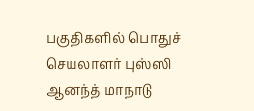பகுதிகளில் பொதுச் செயலாளர் புஸ்ஸி ஆனந்த் மாநாடு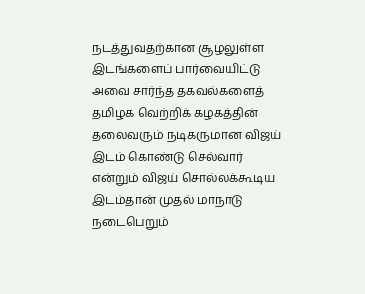நடத்துவதற்கான சூழலுள்ள இடங்களைப் பார்வையிட்டு அவை சார்ந்த தகவல்களைத் தமிழக வெற்றிக் கழகத்தின் தலைவரும் நடிகருமான விஜய் இடம் கொண்டு செல்வார் என்றும் விஜய் சொல்லக்கூடிய இடம்தான் முதல் மாநாடு நடைபெறும்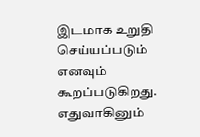இடமாக உறுதி செய்யப்படும் எனவும் கூறப்படுகிறது. எதுவாகினும்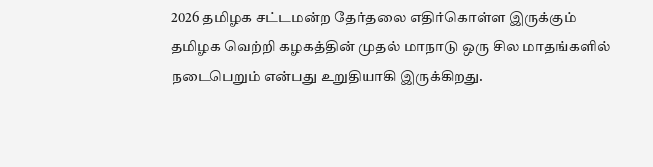2026 தமிழக சட்டமன்ற தேர்தலை எதிர்கொள்ள இருக்கும் தமிழக வெற்றி கழகத்தின் முதல் மாநாடு ஒரு சில மாதங்களில் நடைபெறும் என்பது உறுதியாகி இருக்கிறது.